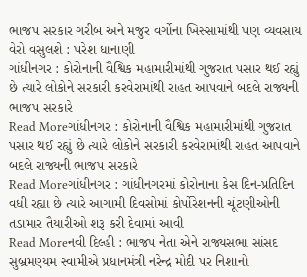ભાજપ સરકાર ગરીબ અને મજુર વર્ગોના ખિસ્સામાંથી પણ વ્યવસાય વેરો વસુલશે : પરેશ ધાનાણી
ગાંધીનગર : કોરોનાની વૈશ્વિક મહામારીમાંથી ગુજરાત પસાર થઈ રહ્યું છે ત્યારે લોકોને સરકારી કરવેરામાંથી રાહત આપવાને બદલે રાજ્યની ભાજપ સરકારે
Read Moreગાંધીનગર : કોરોનાની વૈશ્વિક મહામારીમાંથી ગુજરાત પસાર થઈ રહ્યું છે ત્યારે લોકોને સરકારી કરવેરામાંથી રાહત આપવાને બદલે રાજ્યની ભાજપ સરકારે
Read Moreગાંધીનગર : ગાંધીનગરમાં કોરોનાના કેસ દિન-પ્રતિદિન વધી રહ્યા છે ત્યારે આગામી દિવસોમાં કોર્પોરેશનની ચૂંટણીઓની તડામાર તૈયારીઓ શરૂ કરી દેવામાં આવી
Read Moreનવી દિલ્હી : ભાજપ નેતા એને રાજ્યસભા સાંસદ સુબ્રમણ્યમ સ્વામીએ પ્રધાનમંત્રી નરેન્દ્ર મોદી પર નિશાનો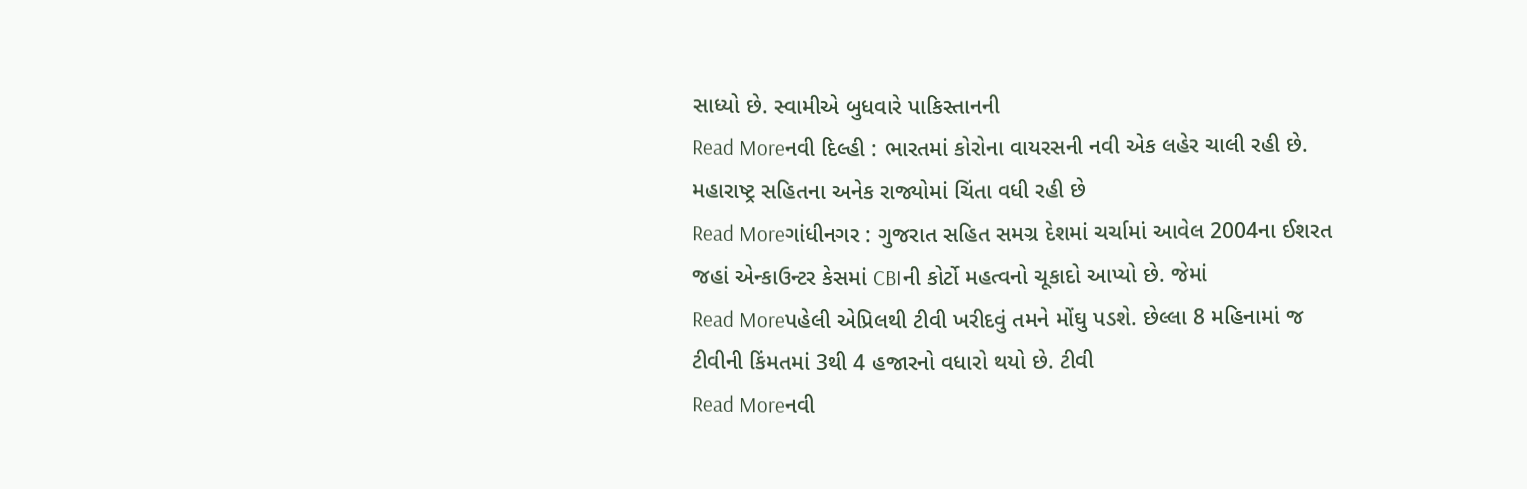સાધ્યો છે. સ્વામીએ બુધવારે પાકિસ્તાનની
Read Moreનવી દિલ્હી : ભારતમાં કોરોના વાયરસની નવી એક લહેર ચાલી રહી છે. મહારાષ્ટ્ર સહિતના અનેક રાજ્યોમાં ચિંતા વધી રહી છે
Read Moreગાંધીનગર : ગુજરાત સહિત સમગ્ર દેશમાં ચર્ચામાં આવેલ 2004ના ઈશરત જહાં એન્કાઉન્ટર કેસમાં CBIની કોર્ટો મહત્વનો ચૂકાદો આપ્યો છે. જેમાં
Read Moreપહેલી એપ્રિલથી ટીવી ખરીદવું તમને મોંઘુ પડશે. છેલ્લા 8 મહિનામાં જ ટીવીની કિંમતમાં 3થી 4 હજારનો વધારો થયો છે. ટીવી
Read Moreનવી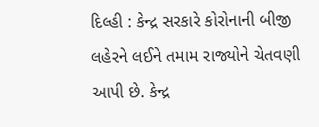દિલ્હી : કેન્દ્ર સરકારે કોરોનાની બીજી લહેરને લઈને તમામ રાજ્યોને ચેતવણી આપી છે. કેન્દ્ર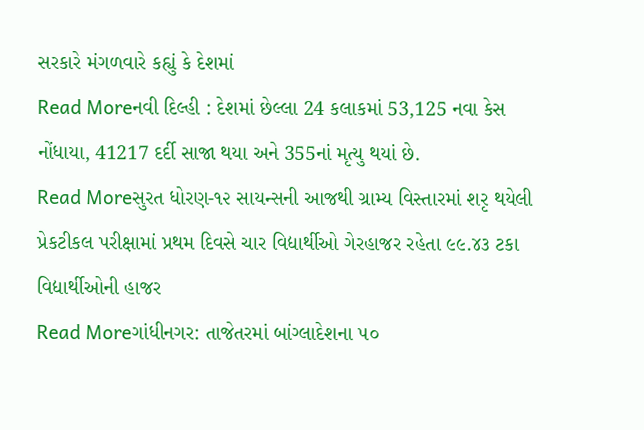સરકારે મંગળવારે કહ્યું કે દેશમાં
Read Moreનવી દિલ્હી : દેશમાં છેલ્લા 24 કલાકમાં 53,125 નવા કેસ નોંધાયા, 41217 દર્દી સાજા થયા અને 355નાં મૃત્યુ થયાં છે.
Read Moreસુરત ધોરણ-૧૨ સાયન્સની આજથી ગ્રામ્ય વિસ્તારમાં શરૃ થયેલી પ્રેકટીકલ પરીક્ષામાં પ્રથમ દિવસે ચાર વિદ્યાર્થીઓ ગેરહાજર રહેતા ૯૯.૪૩ ટકા વિદ્યાર્થીઓની હાજર
Read Moreગાંધીનગર: તાજેતરમાં બાંગ્લાદેશના ૫૦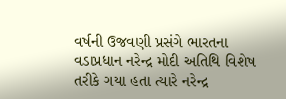વર્ષની ઉજવણી પ્રસંગે ભારતના વડાપ્રધાન નરેન્દ્ર મોદી અતિથિ વિશેષ તરીકે ગયા હતા ત્યારે નરેન્દ્ર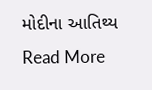મોદીના આતિથ્ય
Read More